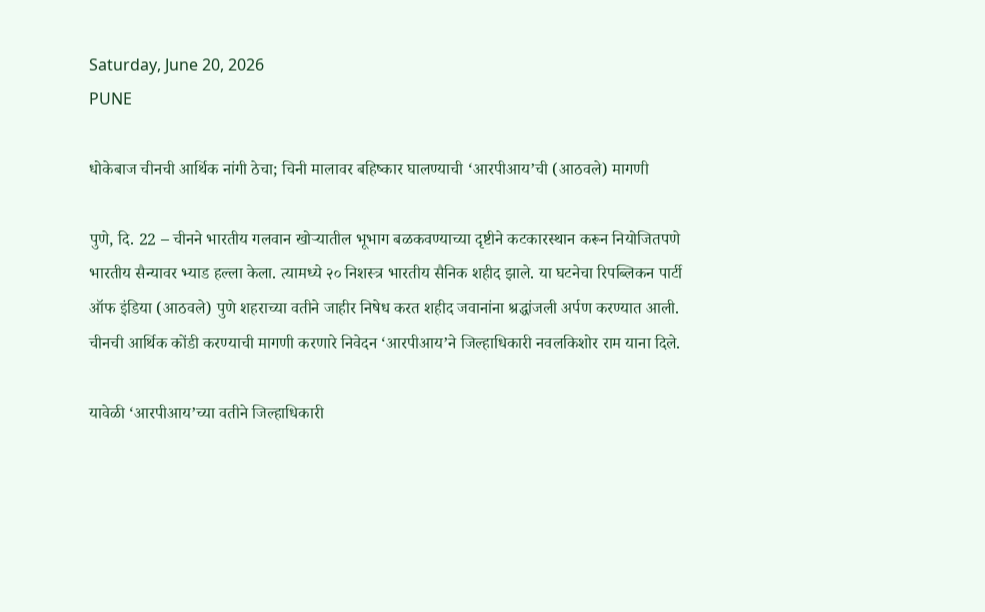Saturday, June 20, 2026
PUNE

धोकेबाज चीनची आर्थिक नांगी ठेचा; चिनी मालावर बहिष्कार घालण्याची ‘आरपीआय’ची (आठवले) मागणी

पुणे, दि. 22 – चीनने भारतीय गलवान खोऱ्यातील भूभाग बळकवण्याच्या दृष्टीने कटकारस्थान करून नियोजितपणे भारतीय सैन्यावर भ्याड हल्ला केला. त्यामध्ये २० निशस्त्र भारतीय सैनिक शहीद झाले. या घटनेचा रिपब्लिकन पार्टी ऑफ इंडिया (आठवले) पुणे शहराच्या वतीने जाहीर निषेध करत शहीद जवानांना श्रद्धांजली अर्पण करण्यात आली. चीनची आर्थिक कोंडी करण्याची मागणी करणारे निवेदन ‘आरपीआय’ने जिल्हाधिकारी नवलकिशोर राम याना दिले.

यावेळी ‘आरपीआय’च्या वतीने जिल्हाधिकारी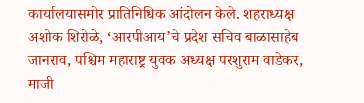कार्यालयासमोर प्रातिनिधिक आंदोलन केले. शहराध्यक्ष अशोक शिरोळे, ‘आरपीआय’चे प्रदेश सचिव बाळासाहेब जानराव, पश्चिम महाराष्ट्र युवक अध्यक्ष परशुराम वाडेकर, माजी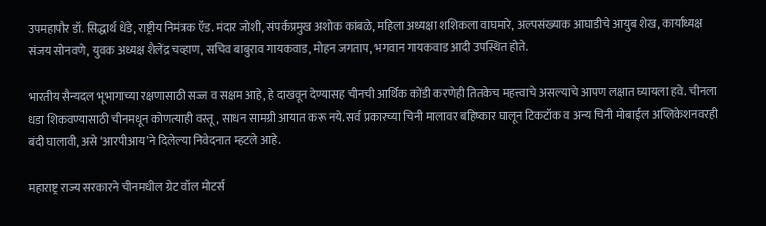उपमहापौर डॉ. सिद्धार्थ धेंडे, राष्ट्रीय निमंत्रक ऍड. मंदार जोशी, संपर्कप्रमुख अशोक कांबळे, महिला अध्यक्षा शशिकला वाघमारे, अल्पसंख्याक आघाडीचे आयुब शेख, कार्याध्यक्ष संजय सोनवणे, युवक अध्यक्ष शैलेंद्र चव्हाण, सचिव बाबुराव गायकवाड, मोहन जगताप, भगवान गायकवाड आदी उपस्थित होते.

भारतीय सैन्यदल भूभागाच्या रक्षणासाठी सज्ज व सक्षम आहे, हे दाखवून देण्यासह चीनची आर्थिक कोंडी करणेही तितकेच महत्त्वाचे असल्याचे आपण लक्षात घ्यायला हवे. चीनला धडा शिकवण्यासाठी चीनमधून कोणत्याही वस्तू, साधन सामग्री आयात करू नये. सर्व प्रकारच्या चिनी मालावर बहिष्कार घालून टिकटॉक व अन्य चिनी मोबाईल अप्लिकेशनवरही बंदी घालावी, असे ‘आरपीआय’ने दिलेल्या निवेदनात म्हटले आहे.

महाराष्ट्र राज्य सरकारने चीनमधील ग्रेट वॉल मोटर्स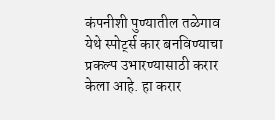कंपनीशी पुण्यातील तळेगाव येथे स्पोर्ट्स कार बनविण्याचा प्रकल्प उभारण्यासाठी करार केला आहे. हा करार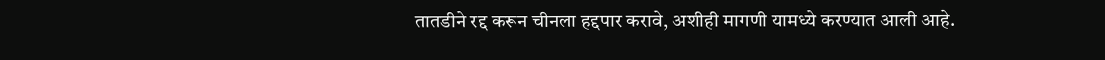तातडीने रद्द करून चीनला हद्दपार करावे, अशीही मागणी यामध्ये करण्यात आली आहे.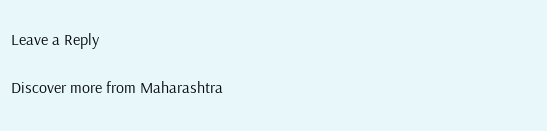Leave a Reply

Discover more from Maharashtra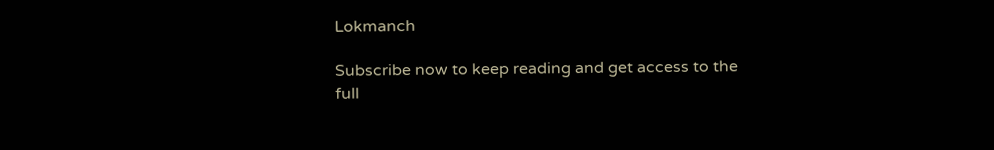Lokmanch

Subscribe now to keep reading and get access to the full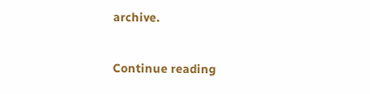archive.

Continue reading